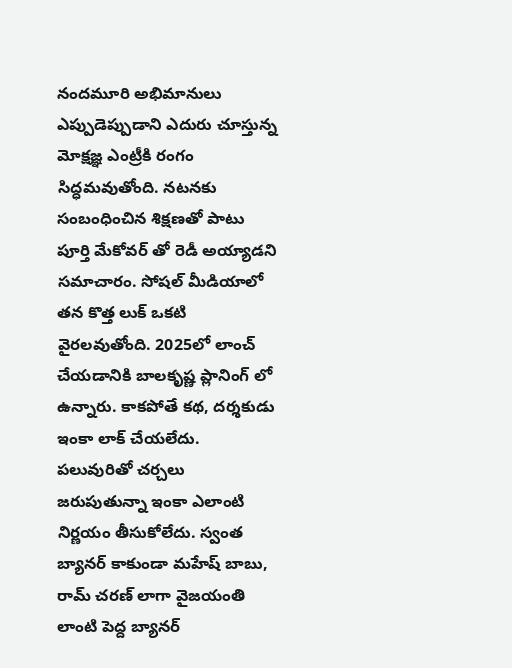నందమూరి అభిమానులు ఎప్పుడెప్పుడాని ఎదురు చూస్తున్న మోక్షజ్ఞ ఎంట్రీకి రంగం సిద్ధమవుతోంది. నటనకు సంబంధించిన శిక్షణతో పాటు పూర్తి మేకోవర్ తో రెడీ అయ్యాడని సమాచారం. సోషల్ మీడియాలో తన కొత్త లుక్ ఒకటి వైరలవుతోంది. 2025లో లాంచ్ చేయడానికి బాలకృష్ణ ప్లానింగ్ లో ఉన్నారు. కాకపోతే కథ, దర్శకుడు ఇంకా లాక్ చేయలేదు.
పలువురితో చర్చలు జరుపుతున్నా ఇంకా ఎలాంటి నిర్ణయం తీసుకోలేదు. స్వంత బ్యానర్ కాకుండా మహేష్ బాబు, రామ్ చరణ్ లాగా వైజయంతి లాంటి పెద్ద బ్యానర్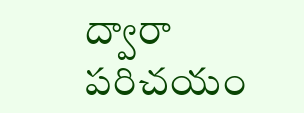ద్వారా పరిచయం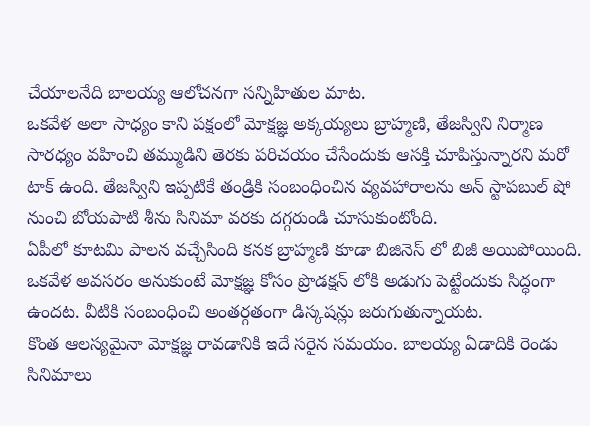చేయాలనేది బాలయ్య ఆలోచనగా సన్నిహితుల మాట.
ఒకవేళ అలా సాధ్యం కాని పక్షంలో మోక్షజ్ఞ అక్కయ్యలు బ్రాహ్మణి, తేజస్విని నిర్మాణ సారధ్యం వహించి తమ్ముడిని తెరకు పరిచయం చేసేందుకు ఆసక్తి చూపిస్తున్నారని మరో టాక్ ఉంది. తేజస్విని ఇప్పటికే తండ్రికి సంబంధించిన వ్యవహారాలను అన్ స్టాపబుల్ షో నుంచి బోయపాటి శీను సినిమా వరకు దగ్గరుండి చూసుకుంటోంది.
ఏపీలో కూటమి పాలన వచ్చేసింది కనక బ్రాహ్మణి కూడా బిజినెస్ లో బిజీ అయిపోయింది. ఒకవేళ అవసరం అనుకుంటే మోక్షజ్ఞ కోసం ప్రొడక్షన్ లోకి అడుగు పెట్టేందుకు సిద్ధంగా ఉందట. వీటికి సంబంధించి అంతర్గతంగా డిస్కషన్లు జరుగుతున్నాయట.
కొంత ఆలస్యమైనా మోక్షజ్ఞ రావడానికి ఇదే సరైన సమయం. బాలయ్య ఏడాదికి రెండు సినిమాలు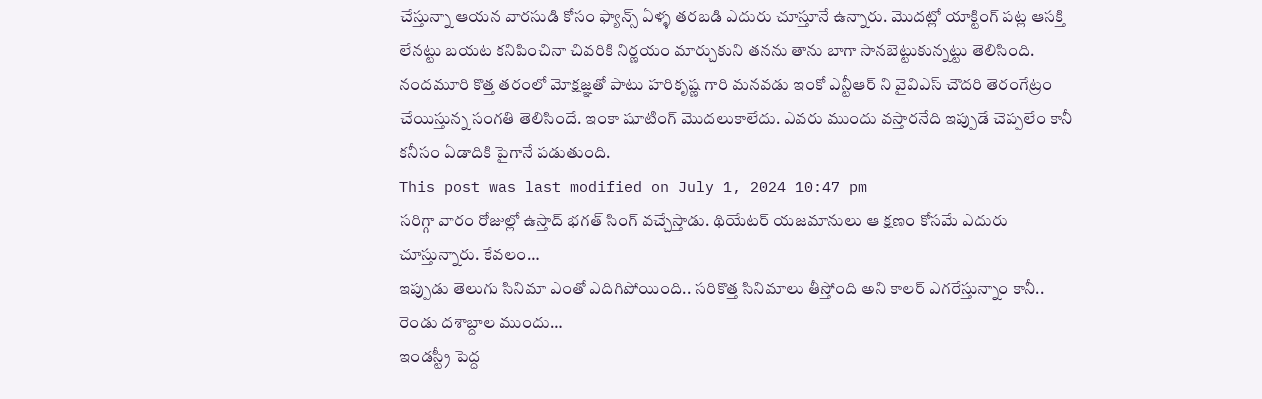చేస్తున్నా ఆయన వారసుడి కోసం ఫ్యాన్స్ ఏళ్ళ తరబడి ఎదురు చూస్తూనే ఉన్నారు. మొదట్లో యాక్టింగ్ పట్ల ఆసక్తి లేనట్టు బయట కనిపించినా చివరికి నిర్ణయం మార్చుకుని తనను తాను బాగా సానబెట్టుకున్నట్టు తెలిసింది.
నందమూరి కొత్త తరంలో మోక్షజ్ఞతో పాటు హరికృష్ణ గారి మనవడు ఇంకో ఎన్టీఆర్ ని వైవిఎస్ చౌదరి తెరంగేట్రం చేయిస్తున్న సంగతి తెలిసిందే. ఇంకా షూటింగ్ మొదలుకాలేదు. ఎవరు ముందు వస్తారనేది ఇప్పుడే చెప్పలేం కానీ కనీసం ఏడాదికి పైగానే పడుతుంది.
This post was last modified on July 1, 2024 10:47 pm
సరిగ్గా వారం రోజుల్లో ఉస్తాద్ భగత్ సింగ్ వచ్చేస్తాడు. థియేటర్ యజమానులు ఆ క్షణం కోసమే ఎదురు చూస్తున్నారు. కేవలం…
ఇప్పుడు తెలుగు సినిమా ఎంతో ఎదిగిపోయింది.. సరికొత్త సినిమాలు తీస్తోంది అని కాలర్ ఎగరేస్తున్నాం కానీ.. రెండు దశాబ్దాల ముందు…
ఇండస్ట్రీ పెద్ద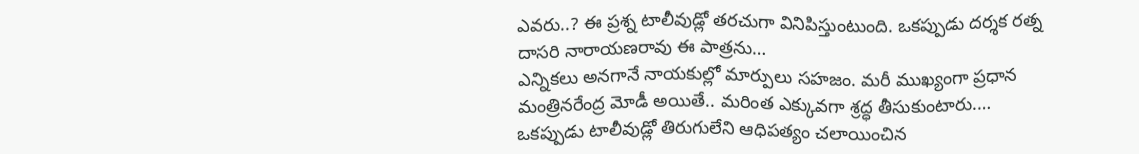ఎవరు..? ఈ ప్రశ్న టాలీవుడ్లో తరచుగా వినిపిస్తుంటుంది. ఒకప్పుడు దర్శక రత్న దాసరి నారాయణరావు ఈ పాత్రను…
ఎన్నికలు అనగానే నాయకుల్లో మార్పులు సహజం. మరీ ముఖ్యంగా ప్రధాన మంత్రినరేంద్ర మోడీ అయితే.. మరింత ఎక్కువగా శ్రద్ధ తీసుకుంటారు.…
ఒకప్పుడు టాలీవుడ్లో తిరుగులేని ఆధిపత్యం చలాయించిన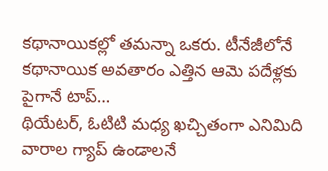కథానాయికల్లో తమన్నా ఒకరు. టీనేజీలోనే కథానాయిక అవతారం ఎత్తిన ఆమె పదేళ్లకు పైగానే టాప్…
థియేటర్, ఓటిటి మధ్య ఖచ్చితంగా ఎనిమిది వారాల గ్యాప్ ఉండాలనే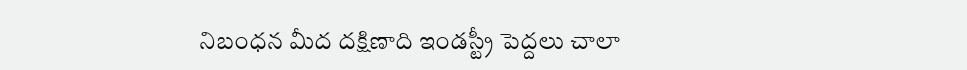నిబంధన మీద దక్షిణాది ఇండస్ట్రీ పెద్దలు చాలా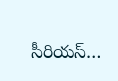సీరియస్…